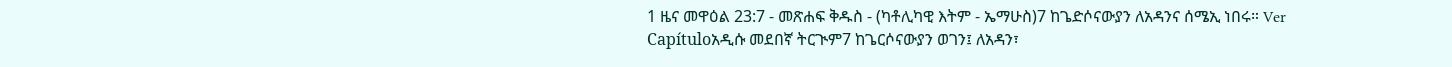1 ዜና መዋዕል 23:7 - መጽሐፍ ቅዱስ - (ካቶሊካዊ እትም - ኤማሁስ)7 ከጌድሶናውያን ለአዳንና ሰሜኢ ነበሩ። Ver Capítuloአዲሱ መደበኛ ትርጒም7 ከጌርሶናውያን ወገን፤ ለአዳን፣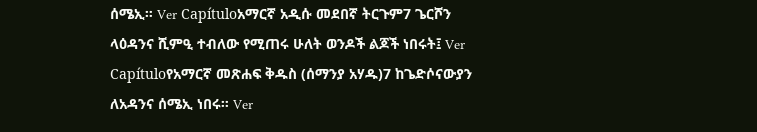ሰሜኢ። Ver Capítuloአማርኛ አዲሱ መደበኛ ትርጉም7 ጌርሾን ላዕዳንና ሺምዒ ተብለው የሚጠሩ ሁለት ወንዶች ልጆች ነበሩት፤ Ver Capítuloየአማርኛ መጽሐፍ ቅዱስ (ሰማንያ አሃዱ)7 ከጌድሶናውያን ለአዳንና ሰሜኢ ነበሩ። Ver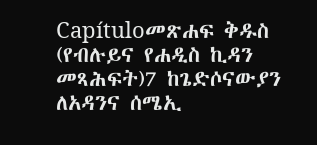Capítuloመጽሐፍ ቅዱስ (የብሉይና የሐዲስ ኪዳን መጻሕፍት)7 ከጌድሶናውያን ለአዳንና ሰሜኢ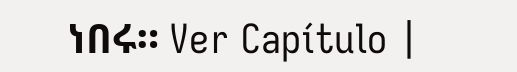ነበሩ። Ver Capítulo |